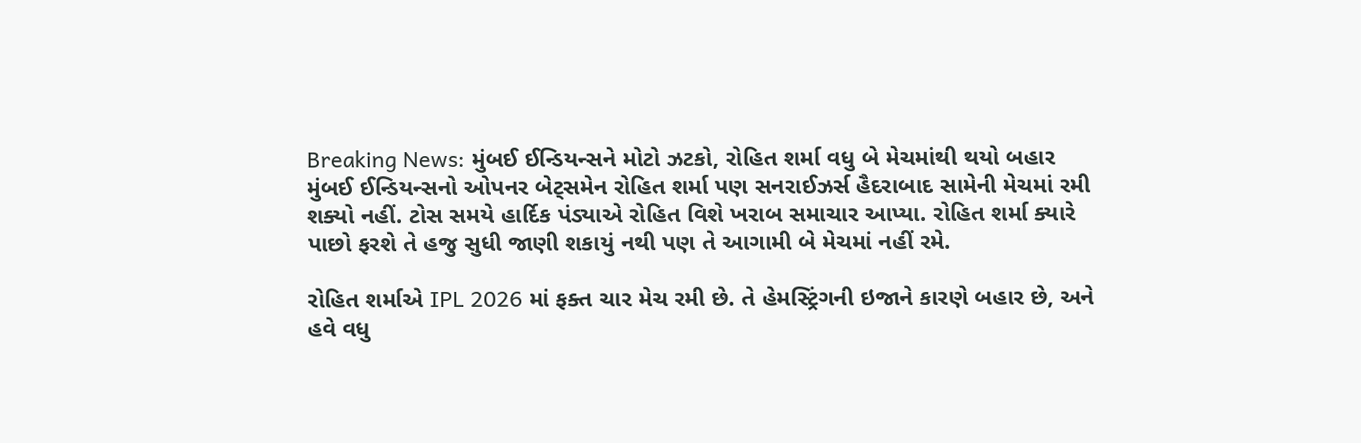Breaking News: મુંબઈ ઈન્ડિયન્સને મોટો ઝટકો, રોહિત શર્મા વધુ બે મેચમાંથી થયો બહાર
મુંબઈ ઈન્ડિયન્સનો ઓપનર બેટ્સમેન રોહિત શર્મા પણ સનરાઈઝર્સ હૈદરાબાદ સામેની મેચમાં રમી શક્યો નહીં. ટોસ સમયે હાર્દિક પંડ્યાએ રોહિત વિશે ખરાબ સમાચાર આપ્યા. રોહિત શર્મા ક્યારે પાછો ફરશે તે હજુ સુધી જાણી શકાયું નથી પણ તે આગામી બે મેચમાં નહીં રમે.

રોહિત શર્માએ IPL 2026 માં ફક્ત ચાર મેચ રમી છે. તે હેમસ્ટ્રિંગની ઇજાને કારણે બહાર છે, અને હવે વધુ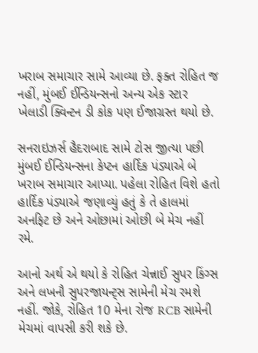ખરાબ સમાચાર સામે આવ્યા છે. ફક્ત રોહિત જ નહીં, મુંબઈ ઈન્ડિયન્સનો અન્ય એક સ્ટાર ખેલાડી ક્વિન્ટન ડી કોક પણ ઈજાગ્રસ્ત થયો છે.

સનરાઇઝર્સ હૈદરાબાદ સામે ટોસ જીત્યા પછી મુંબઈ ઈન્ડિયન્સના કેપ્ટન હાર્દિક પંડ્યાએ બે ખરાબ સમાચાર આપ્યા. પહેલા રોહિત વિશે હતો હાર્દિક પંડ્યાએ જણાવ્યું હતું કે તે હાલમાં અનફિટ છે અને ઓછામાં ઓછી બે મેચ નહીં રમે.

આનો અર્થ એ થયો કે રોહિત ચેન્નાઈ સુપર કિંગ્સ અને લખનૌ સુપરજાયન્ટ્સ સામેની મેચ રમશે નહીં. જોકે, રોહિત 10 મેના રોજ RCB સામેની મેચમાં વાપસી કરી શકે છે.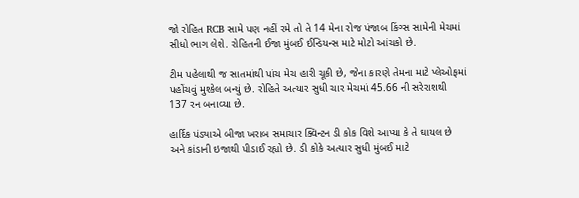જો રોહિત RCB સામે પણ નહીં રમે તો તે 14 મેના રોજ પંજાબ કિંગ્સ સામેની મેચમાં સીધો ભાગ લેશે. રોહિતની ઈજા મુંબઈ ઈન્ડિયન્સ માટે મોટો આંચકો છે.

ટીમ પહેલાથી જ સાતમાંથી પાંચ મેચ હારી ચૂકી છે, જેના કારણે તેમના માટે પ્લેઓફમાં પહોંચવું મુશ્કેલ બન્યું છે. રોહિતે અત્યાર સુધી ચાર મેચમાં 45.66 ની સરેરાશથી 137 રન બનાવ્યા છે.

હાર્દિક પંડ્યાએ બીજા ખરાબ સમાચાર ક્વિન્ટન ડી કોક વિશે આપ્યા કે તે ઘાયલ છે અને કાંડાની ઇજાથી પીડાઈ રહ્યો છે. ડી કોકે અત્યાર સુધી મુંબઈ માટે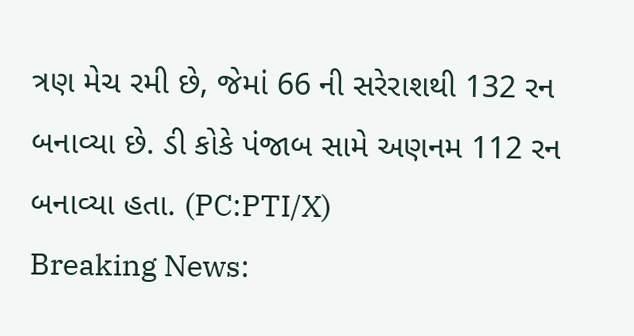ત્રણ મેચ રમી છે, જેમાં 66 ની સરેરાશથી 132 રન બનાવ્યા છે. ડી કોકે પંજાબ સામે અણનમ 112 રન બનાવ્યા હતા. (PC:PTI/X)
Breaking News: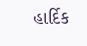હાર્દિક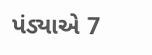પંડ્યાએ 7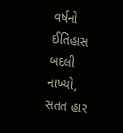વર્ષનો ઈતિહાસ બદલી નાખ્યો, સતત હાર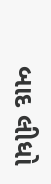બાદ લીધો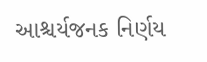આશ્ચર્યજનક નિર્ણય